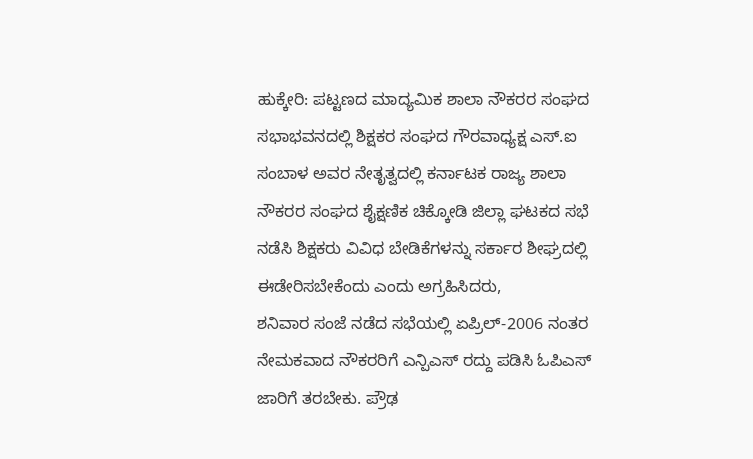ಹುಕ್ಕೇರಿ: ಪಟ್ಟಣದ ಮಾದ್ಯಮಿಕ ಶಾಲಾ ನೌಕರರ ಸಂಘದ ಸಭಾಭವನದಲ್ಲಿ ಶಿಕ್ಷಕರ ಸಂಘದ ಗೌರವಾಧ್ಯಕ್ಷ ಎಸ್.ಐ ಸಂಬಾಳ ಅವರ ನೇತೃತ್ವದಲ್ಲಿ ಕರ್ನಾಟಕ ರಾಜ್ಯ ಶಾಲಾ ನೌಕರರ ಸಂಘದ ಶೈಕ್ಷಣಿಕ ಚಿಕ್ಕೋಡಿ ಜಿಲ್ಲಾ ಘಟಕದ ಸಭೆ ನಡೆಸಿ ಶಿಕ್ಷಕರು ವಿವಿಧ ಬೇಡಿಕೆಗಳನ್ನು ಸರ್ಕಾರ ಶೀಘ್ರದಲ್ಲಿ ಈಡೇರಿಸಬೇಕೆಂದು ಎಂದು ಅಗ್ರಹಿಸಿದರು,
ಶನಿವಾರ ಸಂಜೆ ನಡೆದ ಸಭೆಯಲ್ಲಿ ಏಪ್ರಿಲ್-2006 ನಂತರ ನೇಮಕವಾದ ನೌಕರರಿಗೆ ಎನ್ಪಿಎಸ್ ರದ್ದು ಪಡಿಸಿ ಓಪಿಎಸ್ ಜಾರಿಗೆ ತರಬೇಕು. ಪ್ರೌಢ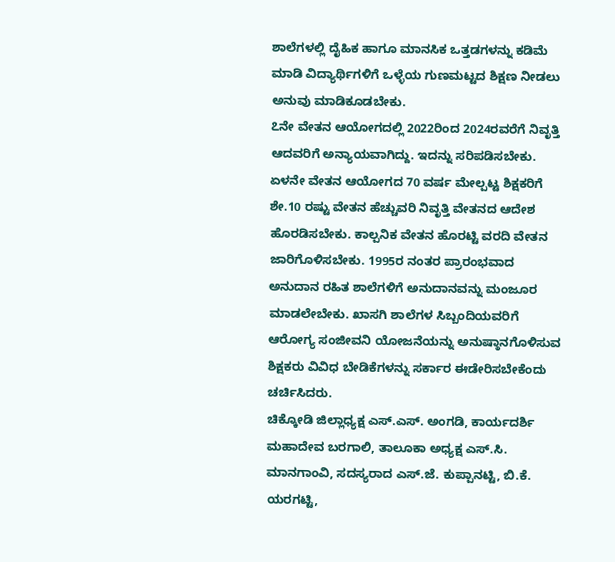ಶಾಲೆಗಳಲ್ಲಿ ದೈಹಿಕ ಹಾಗೂ ಮಾನಸಿಕ ಒತ್ತಡಗಳನ್ನು ಕಡಿಮೆ ಮಾಡಿ ವಿದ್ಯಾರ್ಥಿಗಳಿಗೆ ಒಳ್ಳೆಯ ಗುಣಮಟ್ಟದ ಶಿಕ್ಷಣ ನೀಡಲು ಅನುವು ಮಾಡಿಕೂಡಬೇಕು.
೭ನೇ ವೇತನ ಆಯೋಗದಲ್ಲಿ 2022ರಿಂದ 2024ರವರೆಗೆ ನಿವೃತ್ತಿ ಆದವರಿಗೆ ಅನ್ಯಾಯವಾಗಿದ್ದು. ಇದನ್ನು ಸರಿಪಡಿಸಬೇಕು. ಏಳನೇ ವೇತನ ಆಯೋಗದ 70 ವರ್ಷ ಮೇಲ್ಪಟ್ಟ ಶಿಕ್ಷಕರಿಗೆ ಶೇ.10 ರಷ್ಟು ವೇತನ ಹೆಚ್ಚುವರಿ ನಿವೃತ್ತಿ ವೇತನದ ಆದೇಶ ಹೊರಡಿಸಬೇಕು. ಕಾಲ್ಪನಿಕ ವೇತನ ಹೊರಟ್ಟಿ ವರದಿ ವೇತನ ಜಾರಿಗೊಳಿಸಬೇಕು. 1995ರ ನಂತರ ಪ್ರಾರಂಭವಾದ ಅನುದಾನ ರಹಿತ ಶಾಲೆಗಳಿಗೆ ಅನುದಾನವನ್ನು ಮಂಜೂರ ಮಾಡಲೇಬೇಕು. ಖಾಸಗಿ ಶಾಲೆಗಳ ಸಿಬ್ಬಂದಿಯವರಿಗೆ ಆರೋಗ್ಯ ಸಂಜೀವನಿ ಯೋಜನೆಯನ್ನು ಅನುಷ್ಠಾನಗೊಳಿಸುವ ಶಿಕ್ಷಕರು ವಿವಿಧ ಬೇಡಿಕೆಗಳನ್ನು ಸರ್ಕಾರ ಈಡೇರಿಸಬೇಕೆಂದು ಚರ್ಚಿಸಿದರು.
ಚಿಕ್ಕೋಡಿ ಜಿಲ್ಲಾಧ್ಯಕ್ಷ ಎಸ್.ಎಸ್. ಅಂಗಡಿ, ಕಾರ್ಯದರ್ಶಿ ಮಹಾದೇವ ಬರಗಾಲಿ, ತಾಲೂಕಾ ಅಧ್ಯಕ್ಷ ಎಸ್.ಸಿ. ಮಾನಗಾಂವಿ, ಸದಸ್ಯರಾದ ಎಸ್.ಜೆ. ಕುಪ್ಪಾನಟ್ಟಿ, ಬಿ.ಕೆ. ಯರಗಟ್ಟಿ,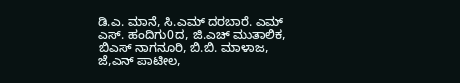ಡಿ.ಎ. ಮಾನೆ, ಸಿ.ಎಮ್ ದರಬಾರೆ. ಎಮ್ ಎಸ್. ಹಂದಿಗು0ದ, ಜಿ.ಎಚ್ ಮುತಾಲಿಕ, ಬಿಎಸ್ ನಾಗನೂರಿ, ಬಿ.ಬಿ. ಮಾಳಾಜ, ಜೆ,ಎನ್ ಪಾಟೀಲ,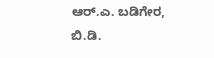ಆರ್.ಎ. ಬಡಿಗೇರ, ಬಿ.ಡಿ.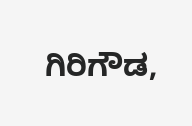ಗಿರಿಗೌಡ,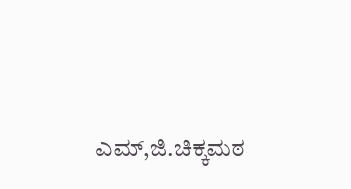ಎಮ್,ಜಿ.ಚಿಕ್ಕಮಠ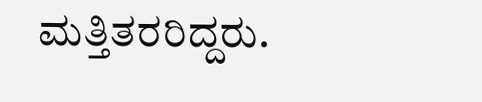ಮತ್ತಿತರರಿದ್ದರು.